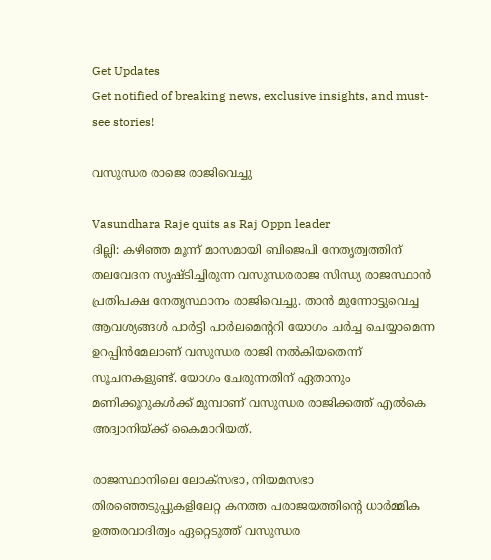Get Updates
Get notified of breaking news, exclusive insights, and must-see stories!

വസുന്ധര രാജെ രാജിവെച്ചു

Vasundhara Raje quits as Raj Oppn leader
ദില്ലി: കഴിഞ്ഞ മൂന്ന്‌ മാസമായി ബിജെപി നേതൃത്വത്തിന്‌ തലവേദന സൃഷ്ടിച്ചിരുന്ന വസുന്ധരരാജ സിന്ധ്യ രാജസ്ഥാന്‍ പ്രതിപക്ഷ നേതൃസ്ഥാനം രാജിവെച്ചു. താന്‍ മുന്നോട്ടുവെച്ച ആവശ്യങ്ങള്‍ പാര്‍ട്ടി പാര്‍ലമെന്ററി യോഗം ചര്‍ച്ച ചെയ്യാമെന്ന ഉറപ്പിന്‍മേലാണ്‌ വസുന്ധര രാജി നല്‍കിയതെന്ന്‌ സൂചനകളുണ്ട്‌. യോഗം ചേരുന്നതിന്‌ ഏതാനും മണിക്കൂറുകള്‍ക്ക്‌ മുമ്പാണ്‌ വസുന്ധര രാജിക്കത്ത്‌ എല്‍കെ അദ്വാനിയ്‌ക്ക്‌ കൈമാറിയത്‌.

രാജസ്ഥാനിലെ ലോക്‌സഭാ, നിയമസഭാ തിരഞ്ഞെടുപ്പുകളിലേറ്റ കനത്ത പരാജയത്തിന്റെ ധാര്‍മ്മിക ഉത്തരവാദിത്വം ഏറ്റെടുത്ത്‌ വസുന്ധര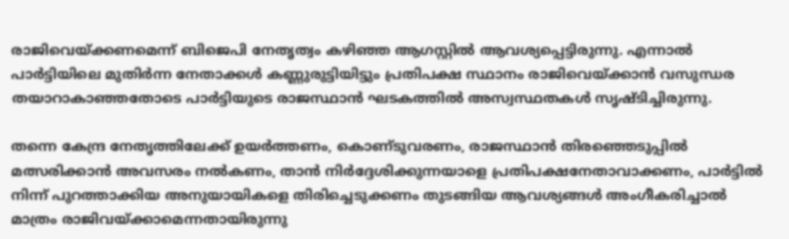രാജിവെയ്‌ക്കണമെന്ന്‌ ബിജെപി നേതൃത്വം കഴിഞ്ഞ ആഗസ്റ്റില്‍ ആവശ്യപ്പെട്ടിരുന്നു. എന്നാല്‍ പാര്‍ട്ടിയിലെ മുതിര്‍ന്ന നേതാക്കള്‍ കണ്ണുരുട്ടിയിട്ടും പ്രതിപക്ഷ സ്ഥാനം രാജിവെയ്‌ക്കാന്‍ വസുന്ധര തയാറാകാഞ്ഞതോടെ പാര്‍ട്ടിയുടെ രാജസ്ഥാന്‍ ഘടകത്തില്‍ അസ്വസ്ഥതകള്‍ സൃഷ്ടിച്ചിരുന്നു.

തന്നെ കേന്ദ്ര നേതൃത്തിലേക്ക്‌ ഉയര്‍ത്തണം, കൊണ്‌ടുവരണം, രാജസ്ഥാന്‍ തിരഞ്ഞെടുപ്പില്‍ മത്സരിക്കാന്‍ അവസരം നല്‍കണം, താന്‍ നിര്‍ദ്ദേശിക്കുന്നയാളെ പ്രതിപക്ഷനേതാവാക്കണം, പാര്‍ട്ടില്‍ നിന്ന്‌ പുറത്താക്കിയ അനുയായികളെ തിരിച്ചെടുക്കണം തുടങ്ങിയ ആവശ്യങ്ങള്‍ അംഗീകരിച്ചാല്‍ മാത്രം രാജിവയ്‌ക്കാമെന്നതായിരുന്നു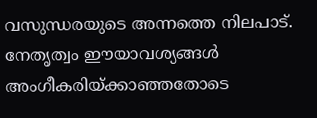വസുന്ധരയുടെ അന്നത്തെ നിലപാട്‌. നേതൃത്വം ഈയാവശ്യങ്ങള്‍ അംഗീകരിയ്‌ക്കാഞ്ഞതോടെ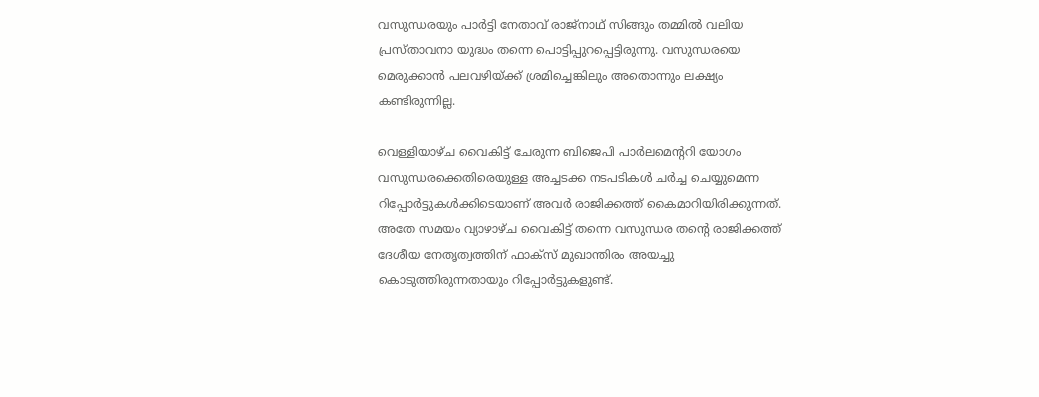വസുന്ധരയും പാര്‍ട്ടി നേതാവ്‌ രാജ്‌നാഥ്‌ സിങ്ങും തമ്മില്‍ വലിയ പ്രസ്‌താവനാ യുദ്ധം തന്നെ പൊട്ടിപ്പുറപ്പെട്ടിരുന്നു. വസുന്ധരയെ മെരുക്കാന്‍ പലവഴിയ്‌ക്ക്‌ ശ്രമിച്ചെങ്കിലും അതൊന്നും ലക്ഷ്യം കണ്ടിരുന്നില്ല.

വെള്ളിയാഴ്‌ച വൈകിട്ട്‌ ചേരുന്ന ബിജെപി പാര്‍ലമെന്ററി യോഗം വസുന്ധരക്കെതിരെയുള്ള അച്ചടക്ക നടപടികള്‍ ചര്‍ച്ച ചെയ്യുമെന്ന റിപ്പോര്‍ട്ടുകള്‍ക്കിടെയാണ്‌ അവര്‍ രാജിക്കത്ത്‌ കൈമാറിയിരിക്കുന്നത്‌. അതേ സമയം വ്യാഴാഴ്‌ച വൈകിട്ട്‌ തന്നെ വസുന്ധര തന്റെ രാജിക്കത്ത്‌ ദേശീയ നേതൃത്വത്തിന്‌ ഫാക്‌സ്‌ മുഖാന്തിരം അയച്ചു കൊടുത്തിരുന്നതായും റിപ്പോര്‍ട്ടുകളുണ്ട്‌.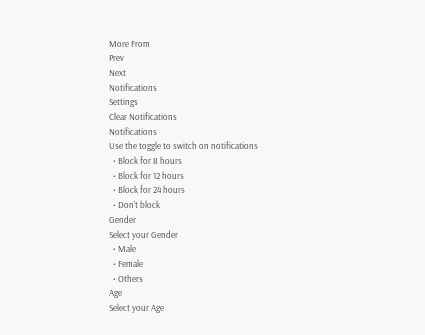More From
Prev
Next
Notifications
Settings
Clear Notifications
Notifications
Use the toggle to switch on notifications
  • Block for 8 hours
  • Block for 12 hours
  • Block for 24 hours
  • Don't block
Gender
Select your Gender
  • Male
  • Female
  • Others
Age
Select your Age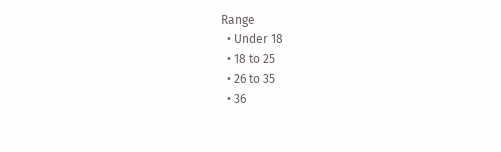Range
  • Under 18
  • 18 to 25
  • 26 to 35
  • 36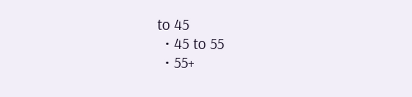to 45
  • 45 to 55
  • 55+